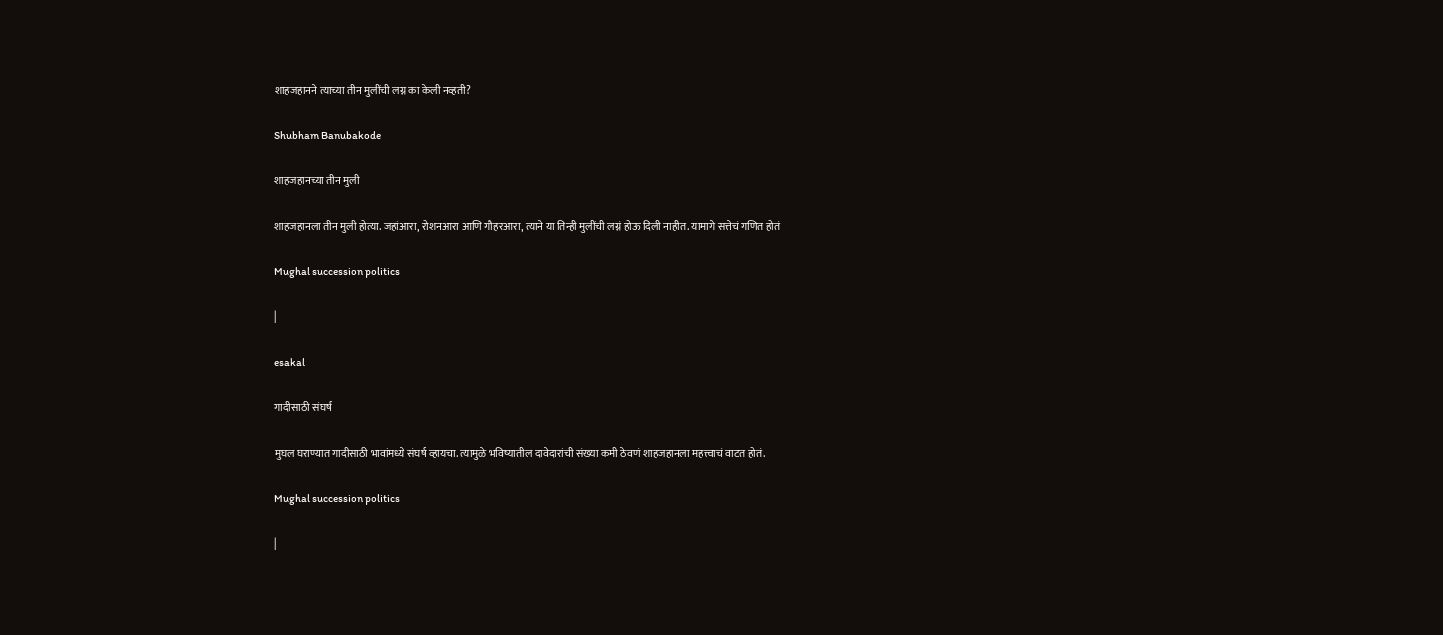शाहजहानने त्याच्या तीन मुलींची लग्न का केली नव्हती?

Shubham Banubakode

शाहजहानच्या तीन मुली

शाहजहानला तीन मुली होत्या. जहांआरा, रोशनआरा आणि गौहरआरा, त्याने या तिन्ही मुलींची लग्नं होऊ दिली नाहीत. यामागे सत्तेचं गणित होतं

Mughal succession politics

|

esakal

गादीसाठी संघर्ष

मुघल घराण्यात गादीसाठी भावांमध्ये संघर्ष व्हायचा. त्यामुळे भविष्यातील दावेदारांची संख्या कमी ठेवणं शाहजहानला महत्त्वाचं वाटत होतं.

Mughal succession politics

|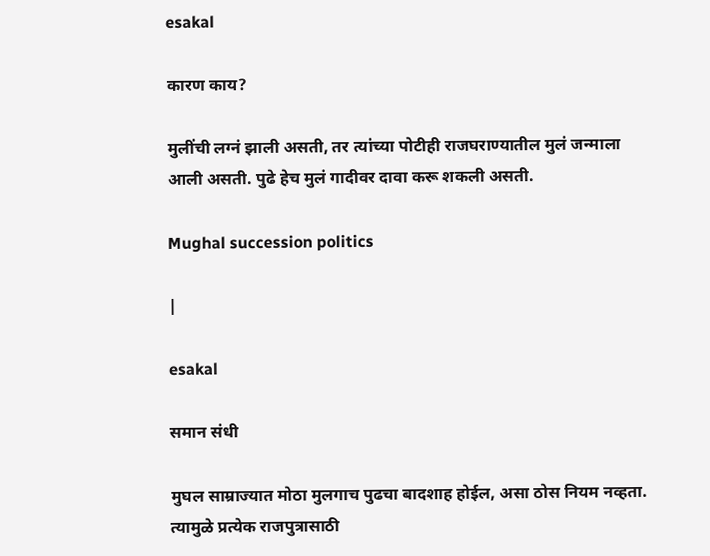esakal

कारण काय?

मुलींची लग्नं झाली असती, तर त्यांच्या पोटीही राजघराण्यातील मुलं जन्माला आली असती. पुढे हेच मुलं गादीवर दावा करू शकली असती.

Mughal succession politics

|

esakal

समान संधी

मुघल साम्राज्यात मोठा मुलगाच पुढचा बादशाह होईल, असा ठोस नियम नव्हता. त्यामुळे प्रत्येक राजपुत्रासाठी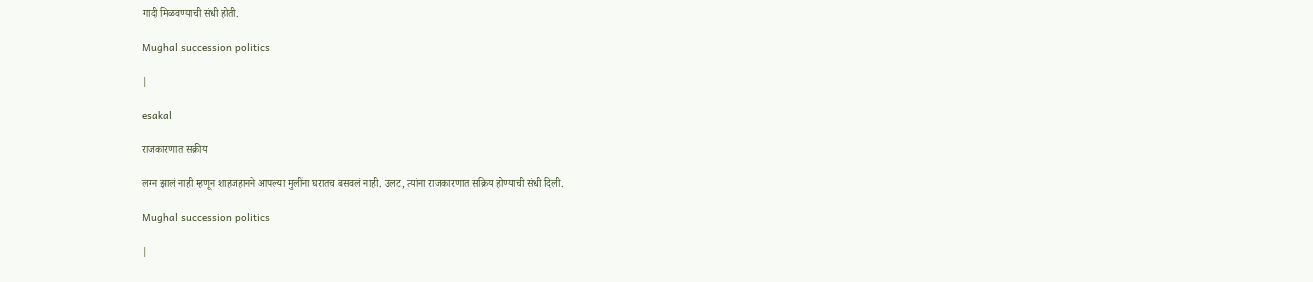गादी मिळवण्याची संधी होती.

Mughal succession politics

|

esakal

राजकारणात सक्रीय

लग्न झालं नाही म्हणून शाहजहानने आपल्या मुलींना घरातच बसवलं नाही. उलट, त्यांना राजकारणात सक्रिय होण्याची संधी दिली.

Mughal succession politics

|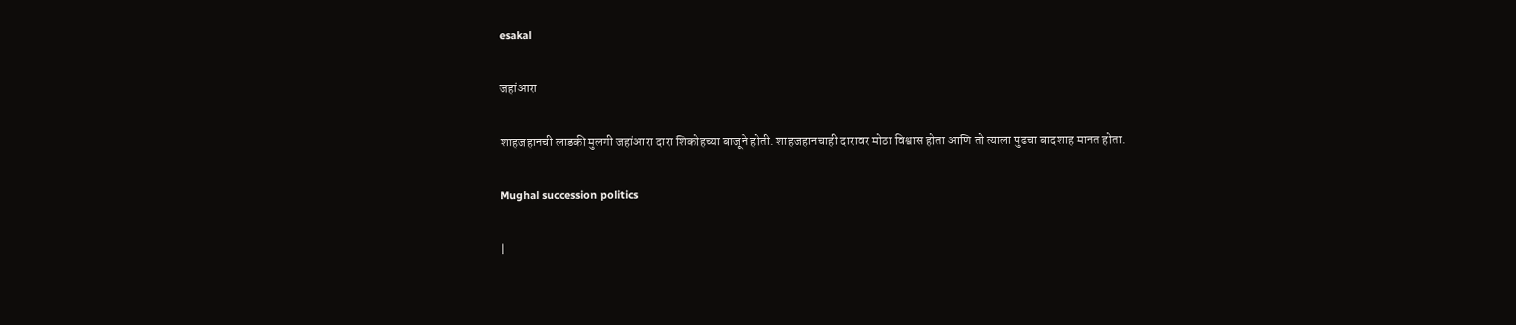esakal

जहांआरा

शाहजहानची लाडकी मुलगी जहांआरा दारा शिकोहच्या बाजूने होती. शाहजहानचाही दारावर मोठा विश्वास होता आणि तो त्याला पुढचा बादशाह मानत होता.

Mughal succession politics

|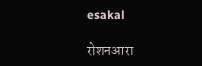esakal

रोशनआरा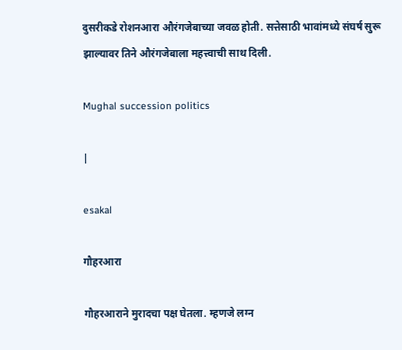दुसरीकडे रोशनआरा औरंगजेबाच्या जवळ होती. सत्तेसाठी भावांमध्ये संघर्ष सुरू झाल्यावर तिने औरंगजेबाला महत्त्वाची साथ दिली.

Mughal succession politics

|

esakal

गौहरआरा

गौहरआराने मुरादचा पक्ष घेतला. म्हणजे लग्न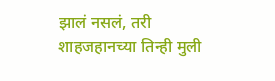झालं नसलं, तरी शाहजहानच्या तिन्ही मुली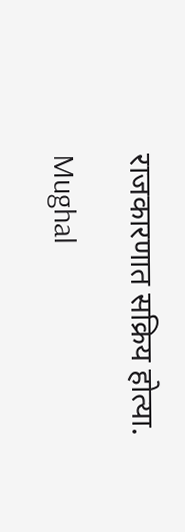राजकारणात सक्रिय होत्या.

Mughal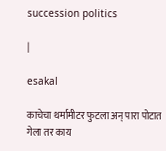succession politics

|

esakal

काचेचा थर्मामीटर फुटला अन् पारा पोटात गेला तर काय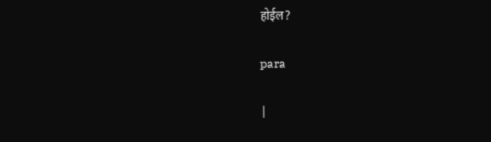होईल?

para

|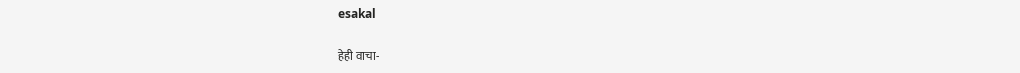esakal

हेही वाचा-